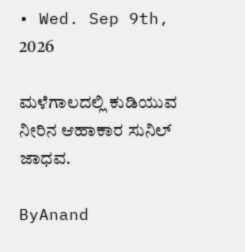• Wed. Sep 9th, 2026

ಮಳೆಗಾಲದಲ್ಲಿ ಕುಡಿಯುವ ನೀರಿನ ಆಹಾಕಾರ ಸುನಿಲ್ ಜಾಧವ.

ByAnand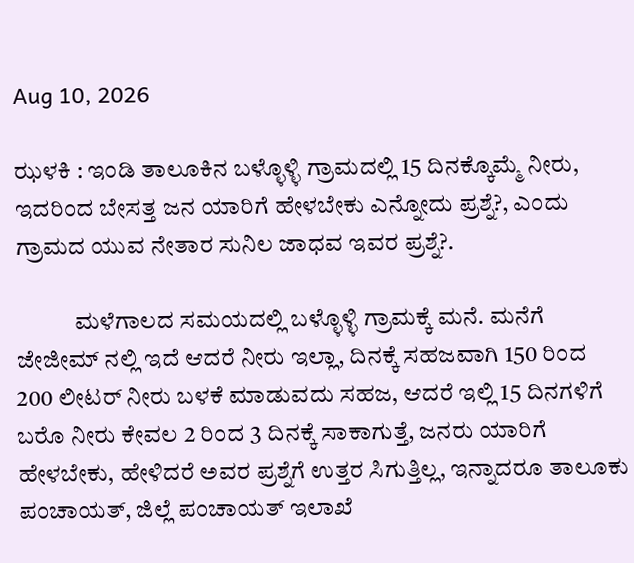Aug 10, 2026

ಝಳಕಿ : ಇಂಡಿ ತಾಲೂಕಿನ ಬಳ್ಳೊಳ್ಳಿ ಗ್ರಾಮದಲ್ಲಿ 15 ದಿನಕ್ಕೊಮ್ಮೆ ನೀರು, ಇದರಿಂದ ಬೇಸತ್ತ ಜನ ಯಾರಿಗೆ ಹೇಳಬೇಕು ಎನ್ನೋದು ಪ್ರಶ್ನೆ?, ಎಂದು ಗ್ರಾಮದ ಯುವ ನೇತಾರ ಸುನಿಲ ಜಾಧವ ಇವರ ಪ್ರಶ್ನೆ?.

            ಮಳೆಗಾಲದ ಸಮಯದಲ್ಲಿ ಬಳ್ಳೊಳ್ಳಿ ಗ್ರಾಮಕ್ಕೆ ಮನೆ. ಮನೆಗೆ ಜೇಜೀಮ್ ನಲ್ಲಿ ಇದೆ ಆದರೆ ನೀರು ಇಲ್ಲಾ, ದಿನಕ್ಕೆ ಸಹಜವಾಗಿ 150 ರಿಂದ 200 ಲೀಟರ್ ನೀರು ಬಳಕೆ ಮಾಡುವದು ಸಹಜ, ಆದರೆ ಇಲ್ಲಿ 15 ದಿನಗಳಿಗೆ ಬರೊ ನೀರು ಕೇವಲ 2 ರಿಂದ 3 ದಿನಕ್ಕೆ ಸಾಕಾಗುತ್ತೆ, ಜನರು ಯಾರಿಗೆ ಹೇಳಬೇಕು, ಹೇಳಿದರೆ ಅವರ ಪ್ರಶ್ನೆಗೆ ಉತ್ತರ ಸಿಗುತ್ತಿಲ್ಲ, ಇನ್ನಾದರೂ ತಾಲೂಕು ಪಂಚಾಯತ್, ಜಿಲ್ಲೆ ಪಂಚಾಯತ್ ಇಲಾಖೆ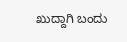ಖುದ್ದಾಗಿ ಬಂದು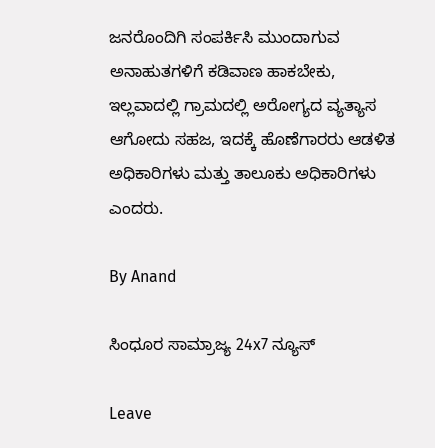ಜನರೊಂದಿಗಿ ಸಂಪರ್ಕಿಸಿ ಮುಂದಾಗುವ ಅನಾಹುತಗಳಿಗೆ ಕಡಿವಾಣ ಹಾಕಬೇಕು, ಇಲ್ಲವಾದಲ್ಲಿ ಗ್ರಾಮದಲ್ಲಿ ಅರೋಗ್ಯದ ವ್ಯತ್ಯಾಸ ಆಗೋದು ಸಹಜ, ಇದಕ್ಕೆ ಹೊಣೆಗಾರರು ಆಡಳಿತ ಅಧಿಕಾರಿಗಳು ಮತ್ತು ತಾಲೂಕು ಅಧಿಕಾರಿಗಳು ಎಂದರು.

By Anand

ಸಿಂಧೂರ ಸಾಮ್ರಾಜ್ಯ 24x7 ನ್ಯೂಸ್

Leave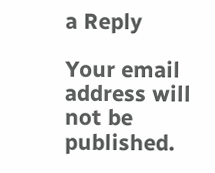a Reply

Your email address will not be published.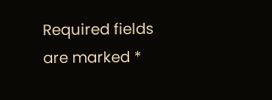Required fields are marked *